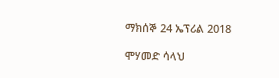ማክሰኞ 24 ኤፕሪል 2018

ሞሃመድ ሳላህ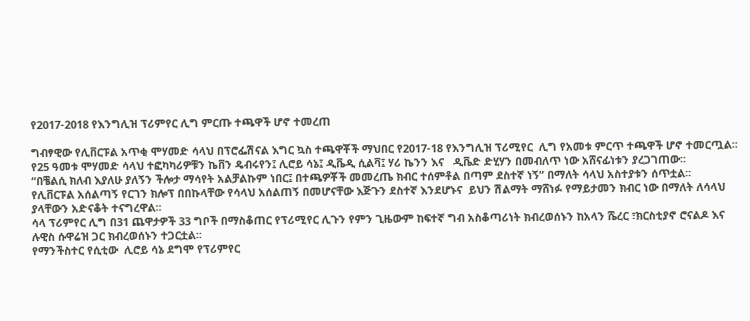የ2017-2018 የእንግሊዝ ፕሪምየር ሊግ ምርጡ ተጫዋች ሆኖ ተመረጠ

ግብፃዊው የሊቨርፑል አጥቂ ሞሃመድ ሳላህ በፕሮፌሽናል እግር ኳስ ተጫዋቾች ማህበር የ2017-18 የእንግሊዝ ፕሪሚየር  ሊግ የአመቱ ምርጥ ተጫዋች ሆኖ ተመርጧል፡፡
የ25 ዓመቱ ሞሃመድ ሳላህ ተፎካካሪዎቹን ኬቨን ዴብሩየን፤ ሊሮይ ሳኔ፤ ዲቬዲ ሲልቫ፤ ሃሪ ኬንን እና   ዲቬድ ድሂሃን በመብለጥ ነው አሸናፊነቱን ያረጋገጠው፡፡
“በቼልሲ ክለብ እያለሁ ያለኝን ችሎታ ማሳየት አልቻልኩም ነበር፤ በተጫዎቾች መመረጤ ክብር ተሰምቶል በጣም ደስተኛ ነኝ” በማለት ሳላህ አስተያቱን ሰጥቷል፡፡
የሊቨርፑል አሰልጣኝ የርገን ክሎፕ በበኩላቸው የሳላህ አሰልጠኝ በመሆናቸው እጅጉን ደስተኛ እንደሆኑና  ይህን ሽልማት ማሸነፉ የማይታመን ክብር ነው በማለት ለሳላህ ያላቸውን አድናቆት ተናግረዋል፡፡
ሳላ ፕሪምየር ሊግ በ31 ጨዋታዎች 33 ግቦች በማስቆጠር የፕሪሚየር ሊጉን የምን ጊዜውም ከፍተኛ ግብ አስቆጣሪነት ክብረወሰኑን ከአላን ሼረር ፣ክርስቲያኖ ሮናልዶ እና ሉዊስ ሱዋሬዝ ጋር ክብረወሰኑን ተጋርቷል፡፡
የማንችስተር የሲቲው  ሊሮይ ሳኔ ደግሞ የፕሪምየር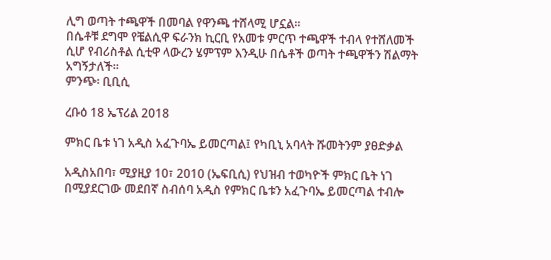ሊግ ወጣት ተጫዋች በመባል የዋንጫ ተሸላሚ ሆኗል፡፡
በሴቶቹ ደግሞ የቼልሲዋ ፍራንክ ኪርቢ የአመቱ ምርጥ ተጫዋች ተብላ የተሸለመች ሲሆ የብሪስቶል ሲቲዋ ላውረን ሄምፕም እንዲሁ በሴቶች ወጣት ተጫዋችን ሽልማት አግኝታለች፡፡
ምንጭ፡ ቢቢሲ

ረቡዕ 18 ኤፕሪል 2018

ምክር ቤቱ ነገ አዲስ አፈጉባኤ ይመርጣል፤ የካቢኒ አባላት ሹመትንም ያፀድቃል

አዲስአበባ፣ ሚያዚያ 10፣ 2010 (ኤፍቢሲ) የህዝብ ተወካዮች ምክር ቤት ነገ በሚያደርገው መደበኛ ስብሰባ አዲስ የምክር ቤቱን አፈጉባኤ ይመርጣል ተብሎ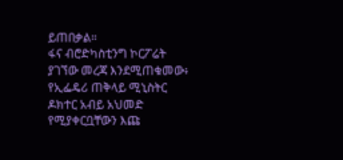ይጠበቃል።
ፋና ብሮድካስቲንግ ኮርፖሬት ያገኘው መረጃ እንደሚጠቁመው፥ የኢፌዴሪ ጠቅላይ ሚኒስትር ዶክተር አብይ አህመድ የሚያቀርቧቸውን እጩ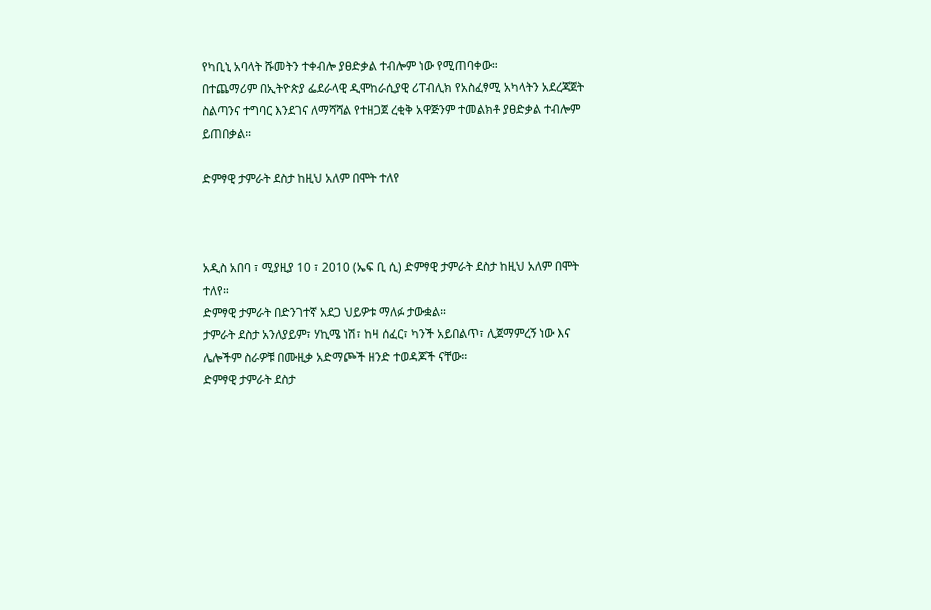የካቢኒ አባላት ሹመትን ተቀብሎ ያፀድቃል ተብሎም ነው የሚጠባቀው።
በተጨማሪም በኢትዮጵያ ፌደራላዊ ዲሞከራሲያዊ ሪፐብሊክ የአስፈፃሚ አካላትን አደረጃጀት ስልጣንና ተግባር እንደገና ለማሻሻል የተዘጋጀ ረቂቅ አዋጅንም ተመልክቶ ያፀድቃል ተብሎም ይጠበቃል።

ድምፃዊ ታምራት ደስታ ከዚህ አለም በሞት ተለየ



አዲስ አበባ ፣ ሚያዚያ 10 ፣ 2010 (ኤፍ ቢ ሲ) ድምፃዊ ታምራት ደስታ ከዚህ አለም በሞት ተለየ።
ድምፃዊ ታምራት በድንገተኛ አደጋ ህይዎቱ ማለፉ ታውቋል።
ታምራት ደስታ አንለያይም፣ ሃኪሜ ነሽ፣ ከዛ ሰፈር፣ ካንች አይበልጥ፣ ሊጀማምረኝ ነው እና ሌሎችም ስራዎቹ በሙዚቃ አድማጮች ዘንድ ተወዳጆች ናቸው።
ድምፃዊ ታምራት ደስታ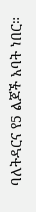ባለትዳርና የ5 ልጆች አባት ነበር።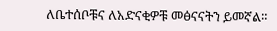ለቤተሰቦቹና ለአድናቂዎቹ መፅናናትን ይመኛል።